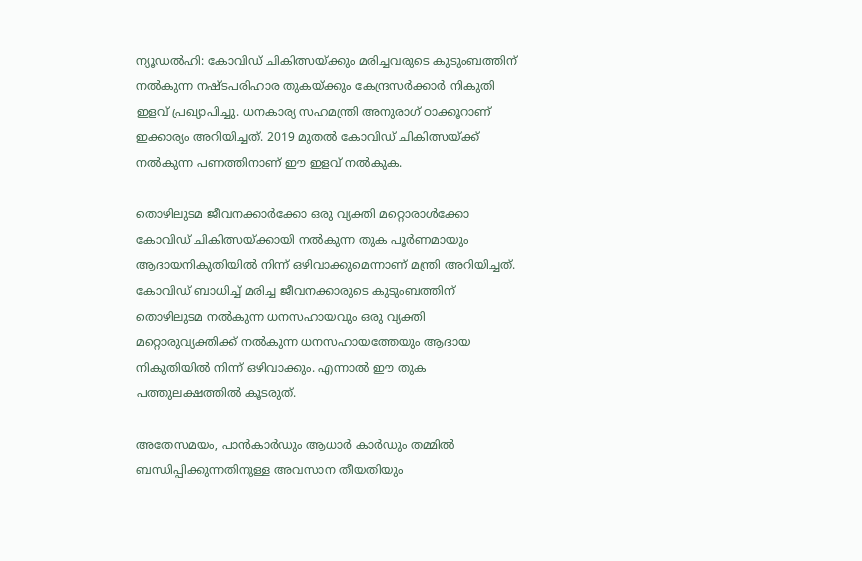ന്യൂഡൽഹി: കോവിഡ് ചികിത്സയ്ക്കും മരിച്ചവരുടെ കുടുംബത്തിന് നൽകുന്ന നഷ്ടപരിഹാര തുകയ്ക്കും കേന്ദ്രസർക്കാർ നികുതി ഇളവ് പ്രഖ്യാപിച്ചു. ധനകാര്യ സഹമന്ത്രി അനുരാഗ് ഠാക്കൂറാണ് ഇക്കാര്യം അറിയിച്ചത്. 2019 മുതൽ കോവിഡ് ചികിത്സയ്ക്ക് നൽകുന്ന പണത്തിനാണ് ഈ ഇളവ് നൽകുക.

തൊഴിലുടമ ജീവനക്കാർക്കോ ഒരു വ്യക്തി മറ്റൊരാൾക്കോ കോവിഡ് ചികിത്സയ്ക്കായി നൽകുന്ന തുക പൂർണമായും ആദായനികുതിയിൽ നിന്ന് ഒഴിവാക്കുമെന്നാണ് മന്ത്രി അറിയിച്ചത്. കോവിഡ് ബാധിച്ച് മരിച്ച ജീവനക്കാരുടെ കുടുംബത്തിന് തൊഴിലുടമ നൽകുന്ന ധനസഹായവും ഒരു വ്യക്തി മറ്റൊരുവ്യക്തിക്ക് നൽകുന്ന ധനസഹായത്തേയും ആദായ നികുതിയിൽ നിന്ന് ഒഴിവാക്കും. എന്നാൽ ഈ തുക പത്തുലക്ഷത്തിൽ കൂടരുത്.

അതേസമയം, പാൻകാർഡും ആധാർ കാർഡും തമ്മിൽ ബന്ധിപ്പിക്കുന്നതിനുള്ള അവസാന തീയതിയും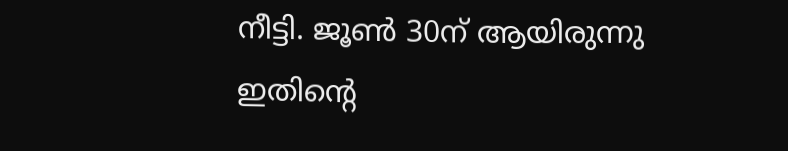നീട്ടി. ജൂൺ 30ന് ആയിരുന്നു ഇതിന്റെ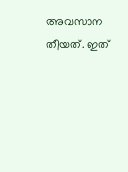അവസാന തീയത്. ഇത്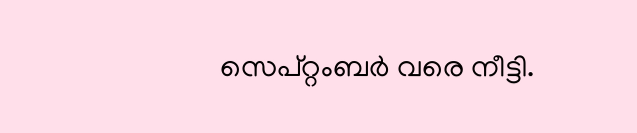സെപ്റ്റംബർ വരെ നീട്ടി.